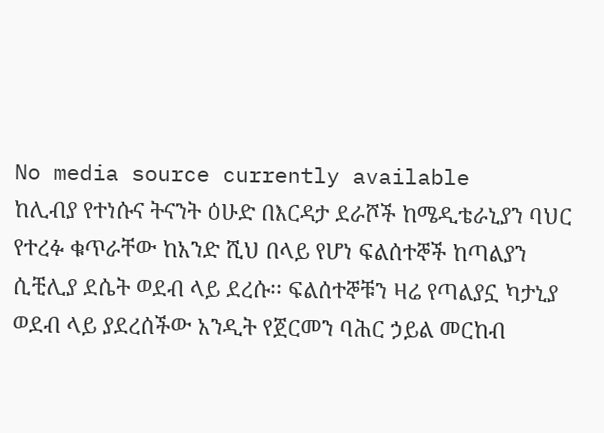No media source currently available
ከሊብያ የተነሱና ትናንት ዕሁድ በእርዳታ ደራሾች ከሜዲቴራኒያን ባህር የተረፉ ቁጥራቸው ከአንድ ሺህ በላይ የሆነ ፍልሰተኞች ከጣልያን ሲቺሊያ ደሴት ወደብ ላይ ደረሱ፡፡ ፍልሰተኞቹን ዛሬ የጣልያኗ ካታኒያ ወደብ ላይ ያደረሰችው አንዲት የጀርመን ባሕር ኃይል መርከብ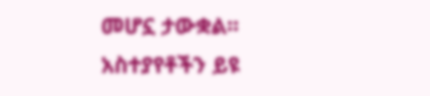መሆኗ ታውቋል፡፡
አስተያየቶችን ይዩ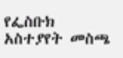የፌስቡክ አስተያየት መስጫ